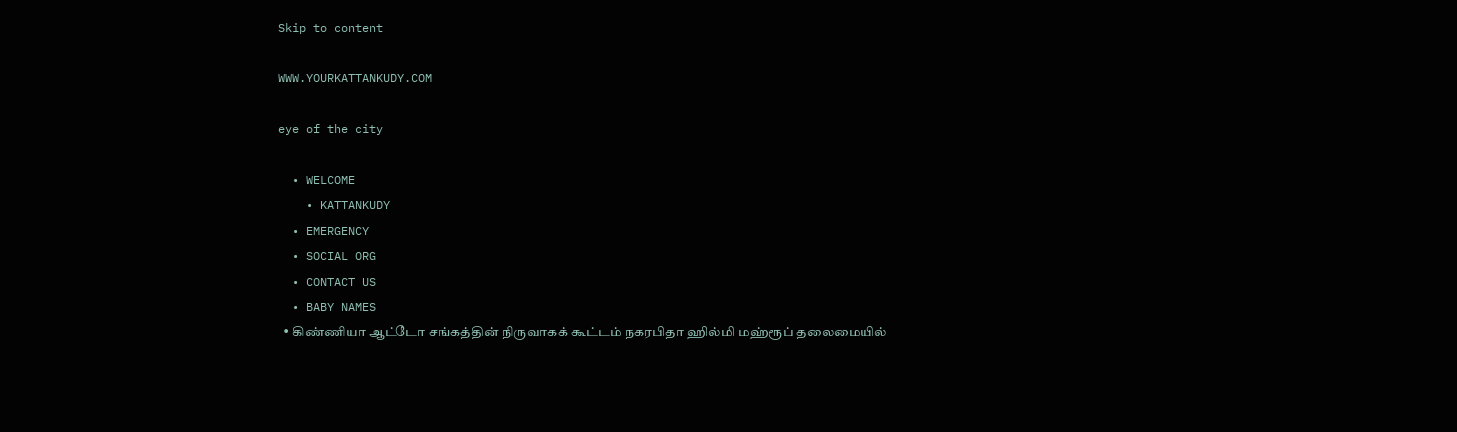Skip to content

WWW.YOURKATTANKUDY.COM

eye of the city

  • WELCOME
    • KATTANKUDY
  • EMERGENCY
  • SOCIAL ORG
  • CONTACT US
  • BABY NAMES
  • கிண்ணியா ஆட்டோ சங்கத்தின் நிருவாகக் கூட்டம் நகரபிதா ஹில்மி மஹ்ரூப் தலைமையில்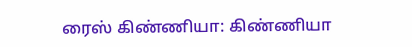ரைஸ் கிண்ணியா: கிண்ணியா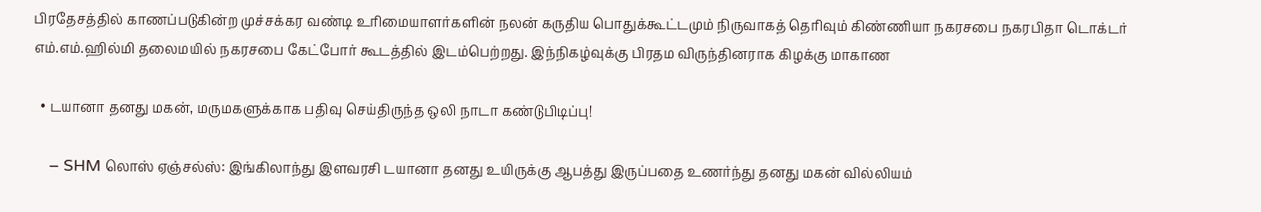பிரதேசத்தில் காணப்படுகின்ற முச்சக்கர வண்டி உரிமையாளர்களின் நலன் கருதிய பொதுக்கூட்டமும் நிருவாகத் தெரிவும் கிண்ணியா நகரசபை நகரபிதா டொக்டர் எம்.எம்.ஹில்மி தலைமயில் நகரசபை கேட்போர் கூடத்தில் இடம்பெற்றது. இந்நிகழ்வுக்கு பிரதம விருந்தினராக கிழக்கு மாகாண

  • டயானா தனது மகன், மருமகளுக்காக பதிவு செய்திருந்த ஒலி நாடா கண்டுபிடிப்பு!

    – SHM லொஸ் ஏஞ்சல்ஸ்: இங்கிலாந்து இளவரசி டயானா தனது உயிருக்கு ஆபத்து இருப்பதை உணர்ந்து தனது மகன் வில்லியம்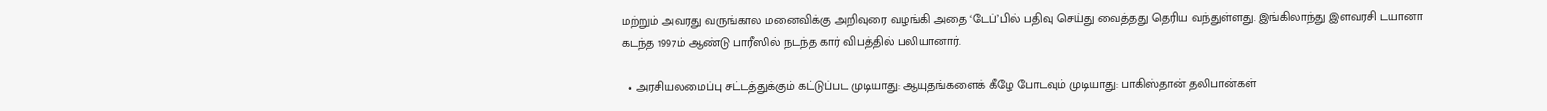மற்றும் அவரது வருங்கால மனைவிக்கு அறிவுரை வழங்கி அதை ‘டேப்’பில் பதிவு செய்து வைத்தது தெரிய வந்துள்ளது. இங்கிலாந்து இளவரசி டயானா கடந்த 1997ம் ஆண்டு பாரீஸில் நடந்த கார் விபத்தில் பலியானார்.

  • அரசியலமைப்பு சட்டத்துக்கும் கட்டுப்பட முடியாது: ஆயுதங்களைக் கீழே போடவும் முடியாது: பாகிஸ்தான் தலிபான்கள்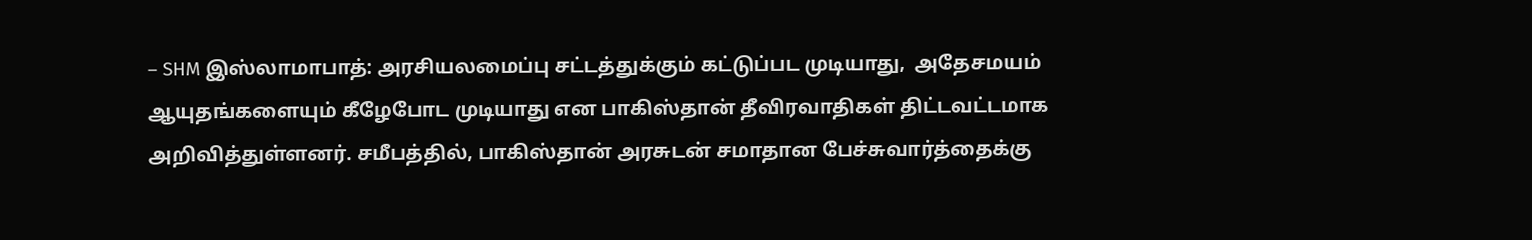– SHM இஸ்லாமாபாத்: அரசியலமைப்பு சட்டத்துக்கும் கட்டுப்பட முடியாது,  அதேசமயம் ஆயுதங்களையும் கீழேபோட முடியாது என பாகிஸ்தான் தீவிரவாதிகள் திட்டவட்டமாக அறிவித்துள்ளனர். சமீபத்தில், பாகிஸ்தான் அரசுடன் சமாதான பேச்சுவார்த்தைக்கு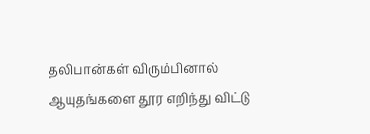தலிபான்கள் விரும்பினால் ஆயுதங்களை தூர எறிந்து விட்டு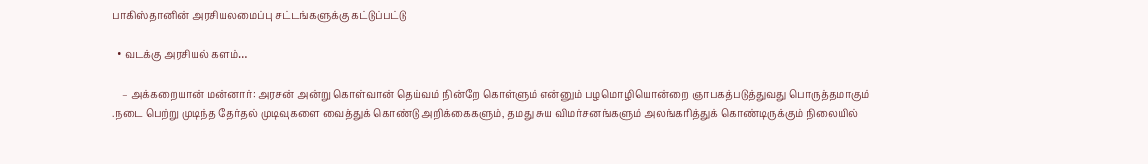பாகிஸ்தானின் அரசியலமைப்பு சட்டங்களுக்கு கட்டுப்பட்டு

  • வடக்கு அரசியல் களம்…

    – அக்கறையான் மன்னார்: அரசன் அன்று கொள்வான் தெய்வம் நின்றே கொள்ளும் என்னும் பழமொழியொன்றை ஞாபகத்படுத்துவது பொருத்தமாகும் .நடை பெற்று முடிந்த தேர்தல் முடிவுகளை வைத்துக் கொண்டு அறிக்கைகளும், தமது சுய விமர்சனங்களும் அலங்கரித்துக் கொண்டிருக்கும் நிலையில்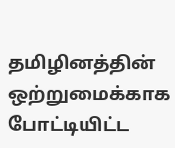தமிழினத்தின் ஒற்றுமைக்காக போட்டியிட்ட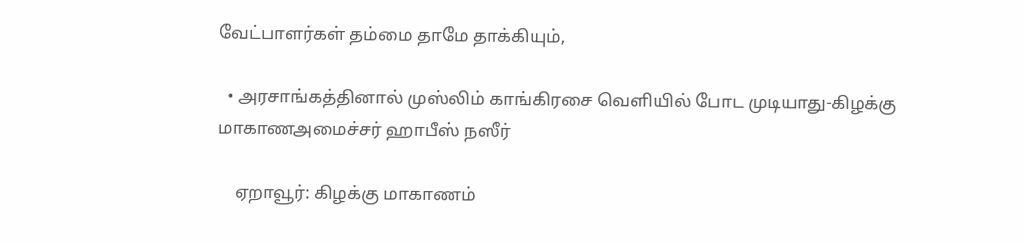வேட்பாளர்கள் தம்மை தாமே தாக்கியும்,

  • அரசாங்கத்தினால் முஸ்லிம் காங்கிரசை வெளியில் போட முடியாது-கிழக்கு மாகாணஅமைச்சர் ஹாபீஸ் நஸீர்

    ஏறாவூர்: கிழக்கு மாகாணம்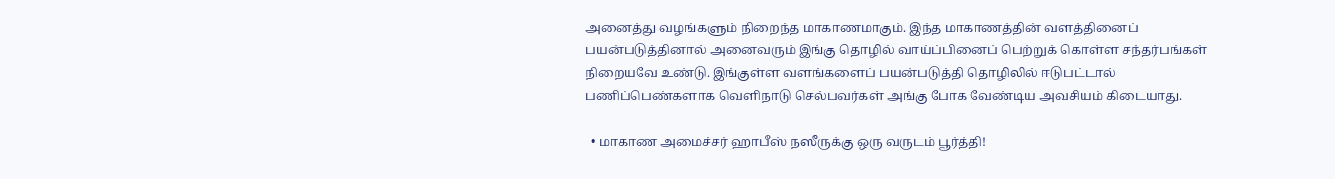அனைத்து வழங்களும் நிறைந்த மாகாணமாகும். இந்த மாகாணத்தின் வளத்தினைப் பயன்படுத்தினால் அனைவரும் இங்கு தொழில் வாய்ப்பினைப் பெற்றுக் கொள்ள சந்தர்பங்கள் நிறையவே உண்டு. இங்குள்ள வளங்களைப் பயன்படுத்தி தொழிலில் ஈடுபட்டால் பணிப்பெண்களாக வெளிநாடு செல்பவர்கள் அங்கு போக வேண்டிய அவசியம் கிடையாது.

  • மாகாண அமைச்சர் ஹாபீஸ் நஸீருக்கு ஒரு வருடம் பூர்த்தி!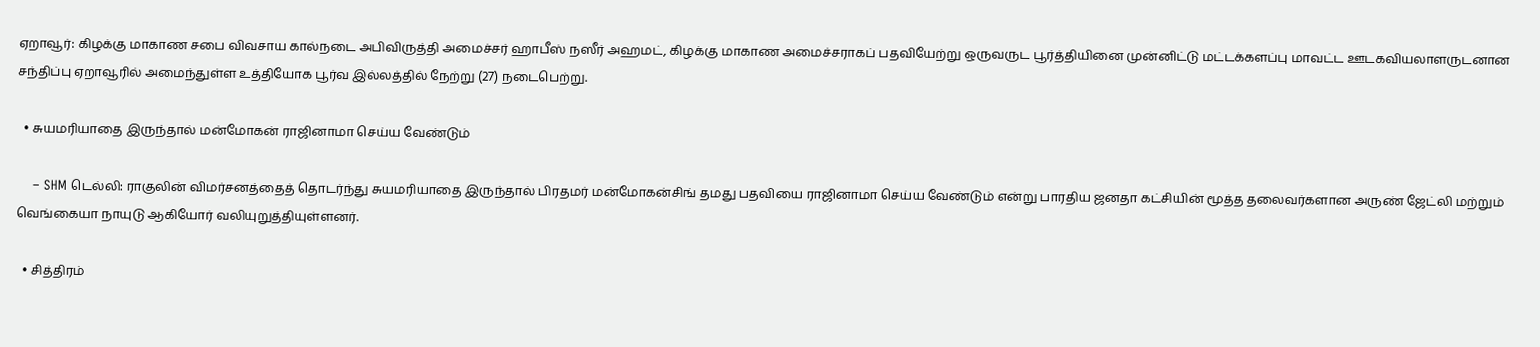ஏறாவூர்: கிழக்கு மாகாண சபை விவசாய கால்நடை அபிவிருத்தி அமைச்சர் ஹாபீஸ் நஸீர் அஹமட், கிழக்கு மாகாண அமைச்சராகப் பதவியேற்று ஒருவருட பூர்த்தியினை முன்னிட்டு மட்டக்களப்பு மாவட்ட ஊடகவியலாளருடனான சந்திப்பு ஏறாவூரில் அமைந்துள்ள உத்தியோக பூர்வ இல்லத்தில் நேற்று (27) நடைபெற்று.

  • சுயமரியாதை இருந்தால் மன்மோகன் ராஜினாமா செய்ய வேண்டும்

    – SHM டெல்லி: ராகுலின் விமர்சனத்தைத் தொடர்ந்து சுயமரியாதை இருந்தால் பிரதமர் மன்மோகன்சிங் தமது பதவியை ராஜினாமா செய்ய வேண்டும் என்று பாரதிய ஜனதா கட்சியின் மூத்த தலைவர்களான அருண் ஜேட்லி மற்றும் வெங்கையா நாயுடு ஆகியோர் வலியுறுத்தியுள்ளனர்.

  • சித்திரம்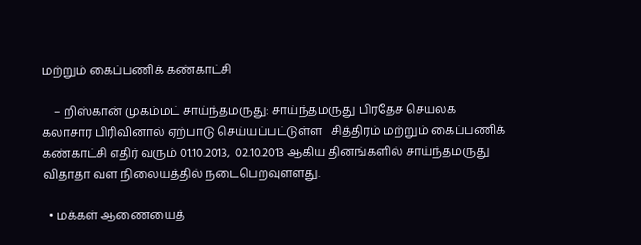மற்றும் கைப்பணிக் கண்காட்சி

    – றிஸ்கான் முகம்மட் சாய்ந்தமருது: சாய்ந்தமருது பிரதேச செயலக கலாசார பிரிவினால் ஏற்பாடு செய்யப்பட்டுள்ள   சித்திரம் மற்றும் கைப்பணிக் கண்காட்சி எதிர் வரும் 01.10.2013,  02.10.2013 ஆகிய தினங்களில் சாய்ந்தமருது விதாதா வள நிலையத்தில் நடைபெறவுளளது.

  • மக்கள் ஆணையைத்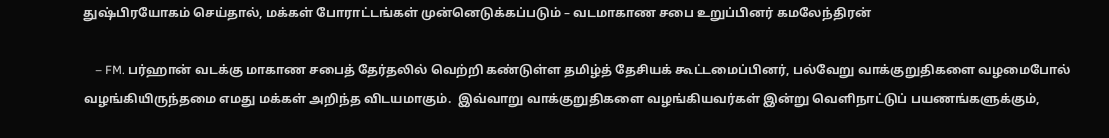துஷ்பிரயோகம் செய்தால், மக்கள் போராட்டங்கள் முன்னெடுக்கப்படும் – வடமாகாண சபை உறுப்பினர் கமலேந்திரன்

    – FM. பர்ஹான் வடக்கு மாகாண சபைத் தேர்தலில் வெற்றி கண்டுள்ள தமிழ்த் தேசியக் கூட்டமைப்பினர், பல்வேறு வாக்குறுதிகளை வழமைபோல் வழங்கியிருந்தமை எமது மக்கள் அறிந்த விடயமாகும்.  இவ்வாறு வாக்குறுதிகளை வழங்கியவர்கள் இன்று வெளிநாட்டுப் பயணங்களுக்கும்,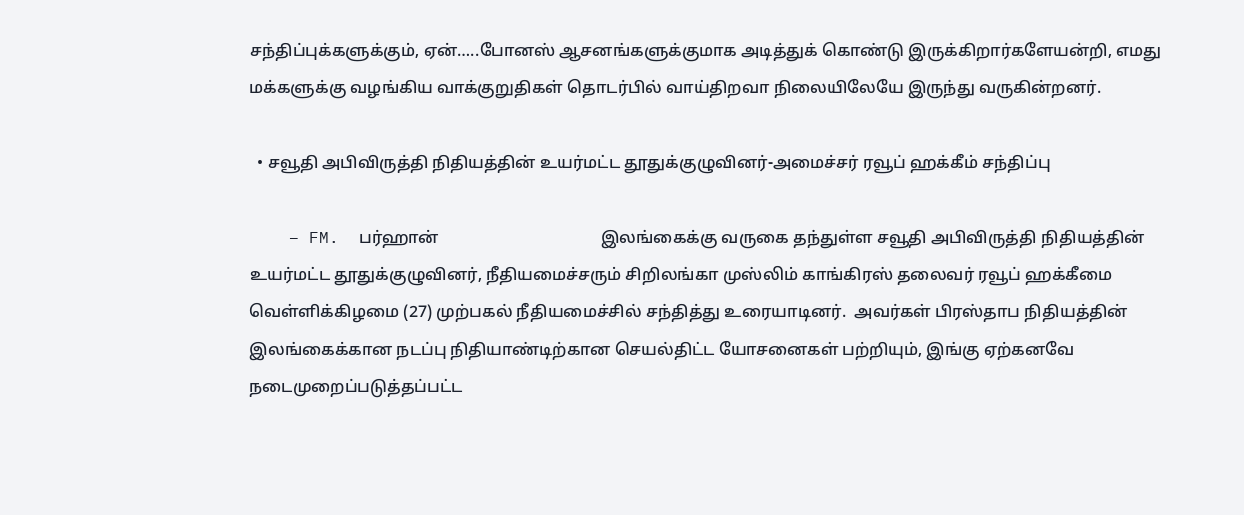சந்திப்புக்களுக்கும், ஏன்…..போனஸ் ஆசனங்களுக்குமாக அடித்துக் கொண்டு இருக்கிறார்களேயன்றி, எமது மக்களுக்கு வழங்கிய வாக்குறுதிகள் தொடர்பில் வாய்திறவா நிலையிலேயே இருந்து வருகின்றனர்.

  • சவூதி அபிவிருத்தி நிதியத்தின் உயர்மட்ட தூதுக்குழுவினர்-அமைச்சர் ரவூப் ஹக்கீம் சந்திப்பு

    – FM.  பர்ஹான்                                       இலங்கைக்கு வருகை தந்துள்ள சவூதி அபிவிருத்தி நிதியத்தின் உயர்மட்ட தூதுக்குழுவினர், நீதியமைச்சரும் சிறிலங்கா முஸ்லிம் காங்கிரஸ் தலைவர் ரவூப் ஹக்கீமை வெள்ளிக்கிழமை (27) முற்பகல் நீதியமைச்சில் சந்தித்து உரையாடினர்.  அவர்கள் பிரஸ்தாப நிதியத்தின் இலங்கைக்கான நடப்பு நிதியாண்டிற்கான செயல்திட்ட யோசனைகள் பற்றியும், இங்கு ஏற்கனவே நடைமுறைப்படுத்தப்பட்ட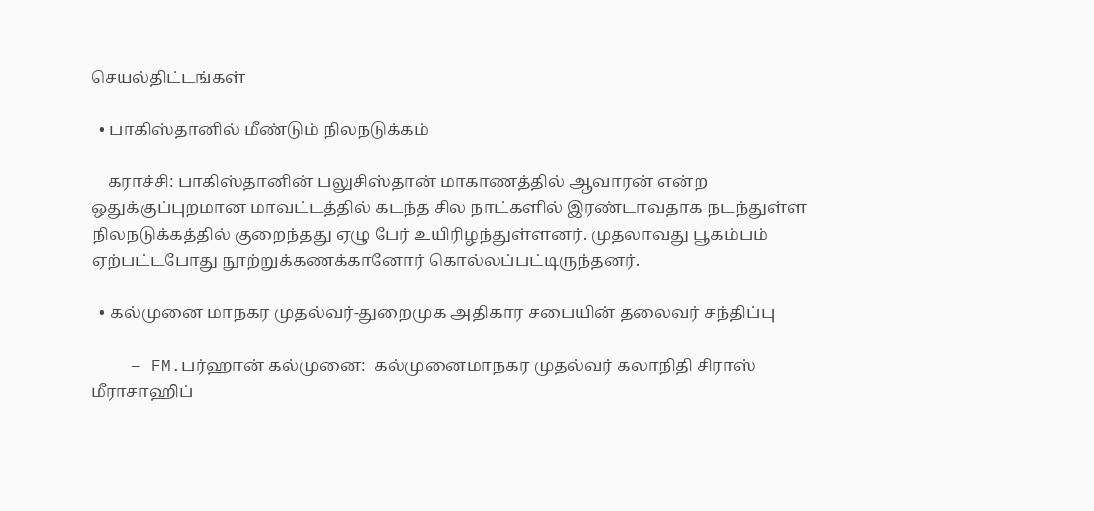செயல்திட்டங்கள்

  • பாகிஸ்தானில் மீண்டும் நிலநடுக்கம்

    கராச்சி: பாகிஸ்தானின் பலுசிஸ்தான் மாகாணத்தில் ஆவாரன் என்ற ஒதுக்குப்புறமான மாவட்டத்தில் கடந்த சில நாட்களில் இரண்டாவதாக நடந்துள்ள நிலநடுக்கத்தில் குறைந்தது ஏழு பேர் உயிரிழந்துள்ளனர். முதலாவது பூகம்பம் ஏற்பட்டபோது நூற்றுக்கணக்கானோர் கொல்லப்பட்டிருந்தனர்.

  • கல்முனை மாநகர முதல்வர்-துறைமுக அதிகார சபையின் தலைவர் சந்திப்பு

    – FM.பர்ஹான் கல்முனை:  கல்முனைமாநகர முதல்வர் கலாநிதி சிராஸ் மீராசாஹிப்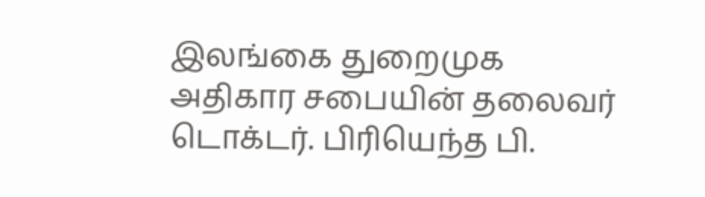இலங்கை துறைமுக அதிகார சபையின் தலைவர் டொக்டர். பிரியெந்த பி.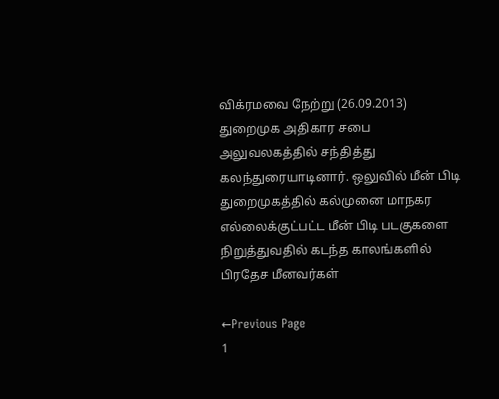விக்ரமவை நேற்று (26.09.2013) துறைமுக அதிகார சபை அலுவலகத்தில் சந்தித்து கலந்துரையாடினார். ஒலுவில் மீன் பிடி துறைமுகத்தில் கல்முனை மாநகர எல்லைக்குட்பட்ட மீன் பிடி படகுகளை நிறுத்துவதில் கடந்த காலங்களில் பிரதேச மீனவர்கள்

←Previous Page
1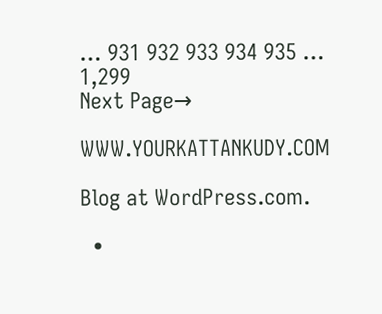… 931 932 933 934 935 … 1,299
Next Page→

WWW.YOURKATTANKUDY.COM

Blog at WordPress.com.

  •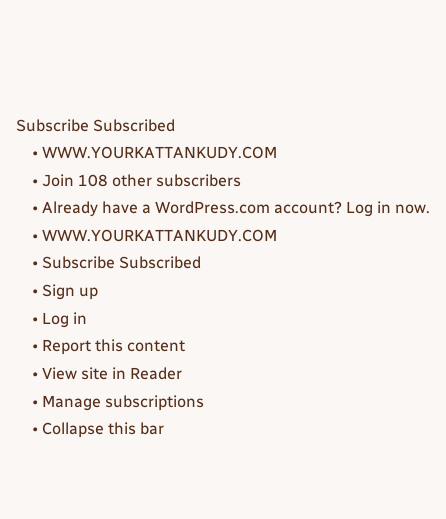Subscribe Subscribed
    • WWW.YOURKATTANKUDY.COM
    • Join 108 other subscribers
    • Already have a WordPress.com account? Log in now.
    • WWW.YOURKATTANKUDY.COM
    • Subscribe Subscribed
    • Sign up
    • Log in
    • Report this content
    • View site in Reader
    • Manage subscriptions
    • Collapse this bar